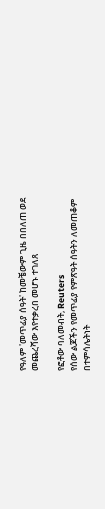የዓለም 'መጥፊያ ሰዓት' ከመቼውም ጊዜ በበለጠ ወደ መጨረሻው እየተቃረበ መሆኑ ተገለጸ

የፎቶው ባለመብት, Reuters
የሰው ልጆችን የመጥፊያ የምጽዓት ሰዓትን ለመጠቆም በተምሳሌትነት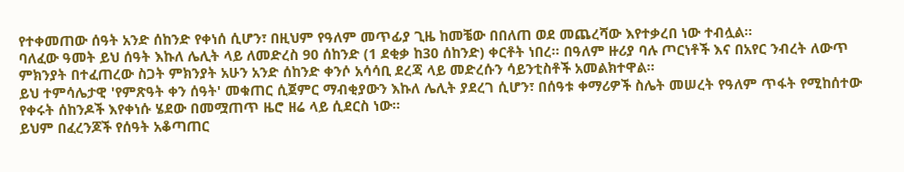የተቀመጠው ሰዓት አንድ ሰከንድ የቀነሰ ሲሆን፣ በዚህም የዓለም መጥፊያ ጊዜ ከመቼው በበለጠ ወደ መጨረሻው እየተቃረበ ነው ተብሏል።
ባለፈው ዓመት ይህ ሰዓት እኩለ ሌሊት ላይ ለመድረስ 90 ሰከንድ (1 ደቂቃ ከ30 ሰከንድ) ቀርቶት ነበረ። በዓለም ዙሪያ ባሉ ጦርነቶች እና በአየር ንብረት ለውጥ ምክንያት በተፈጠረው ስጋት ምክንያት አሁን አንድ ሰከንድ ቀንሶ አሳሳቢ ደረጃ ላይ መድረሱን ሳይንቲስቶች አመልክተዋል።
ይህ ተምሳሌታዊ 'የምጽዓት ቀን ሰዓት' መቁጠር ሲጀምር ማብቂያውን እኩለ ሌሊት ያደረገ ሲሆን፣ በሰዓቱ ቀማሪዎች ስሌት መሠረት የዓለም ጥፋት የሚከሰተው የቀሩት ሰከንዶች እየቀነሱ ሄደው በመሟጠጥ ዜሮ ዘሬ ላይ ሲደርስ ነው።
ይህም በፈረንጆች የሰዓት አቆጣጠር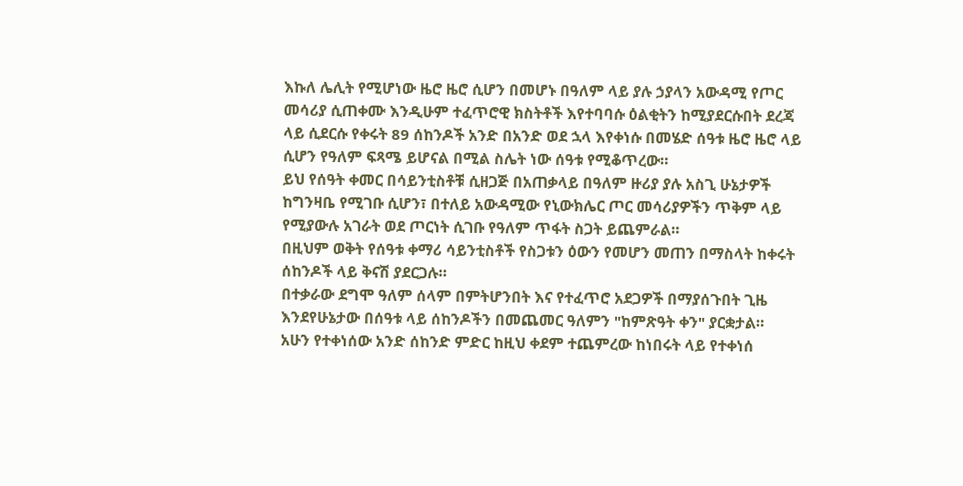እኩለ ሌሊት የሚሆነው ዜሮ ዜሮ ሲሆን በመሆኑ በዓለም ላይ ያሉ ኃያላን አውዳሚ የጦር መሳሪያ ሲጠቀሙ እንዲሁም ተፈጥሮዊ ክስትቶች እየተባባሱ ዕልቂትን ከሚያደርሱበት ደረጃ ላይ ሲደርሱ የቀሩት 89 ሰከንዶች አንድ በአንድ ወደ ኋላ እየቀነሱ በመሄድ ሰዓቱ ዜሮ ዜሮ ላይ ሲሆን የዓለም ፍጻሜ ይሆናል በሚል ስሌት ነው ሰዓቱ የሚቆጥረው።
ይህ የሰዓት ቀመር በሳይንቲስቶቹ ሲዘጋጅ በአጠቃላይ በዓለም ዙሪያ ያሉ አስጊ ሁኔታዎች ከግንዛቤ የሚገቡ ሲሆን፣ በተለይ አውዳሚው የኒውክሌር ጦር መሳሪያዎችን ጥቅም ላይ የሚያውሉ አገራት ወደ ጦርነት ሲገቡ የዓለም ጥፋት ስጋት ይጨምራል።
በዚህም ወቅት የሰዓቱ ቀማሪ ሳይንቲስቶች የስጋቱን ዕውን የመሆን መጠን በማስላት ከቀሩት ሰከንዶች ላይ ቅናሽ ያደርጋሉ።
በተቃራው ደግሞ ዓለም ሰላም በምትሆንበት እና የተፈጥሮ አደጋዎች በማያሰጉበት ጊዜ እንደየሁኔታው በሰዓቱ ላይ ሰከንዶችን በመጨመር ዓለምን "ከምጽዓት ቀን" ያርቋታል።
አሁን የተቀነሰው አንድ ሰከንድ ምድር ከዚህ ቀደም ተጨምረው ከነበሩት ላይ የተቀነሰ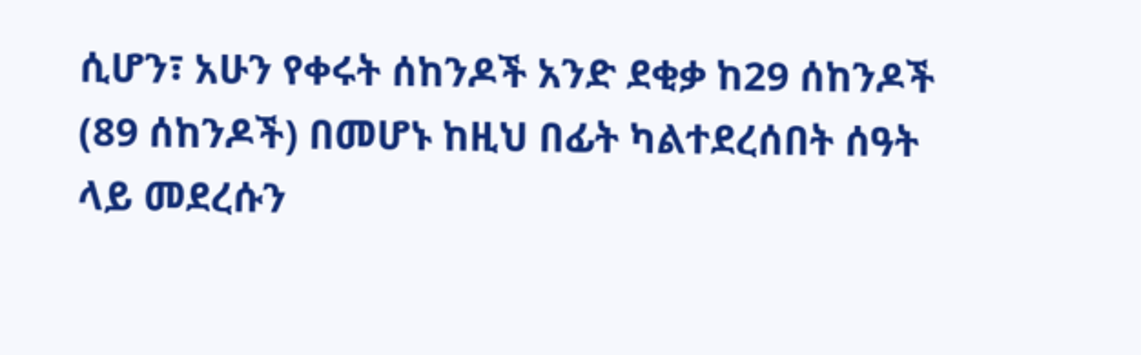ሲሆን፣ አሁን የቀሩት ሰከንዶች አንድ ደቂቃ ከ29 ሰከንዶች (89 ሰከንዶች) በመሆኑ ከዚህ በፊት ካልተደረሰበት ሰዓት ላይ መደረሱን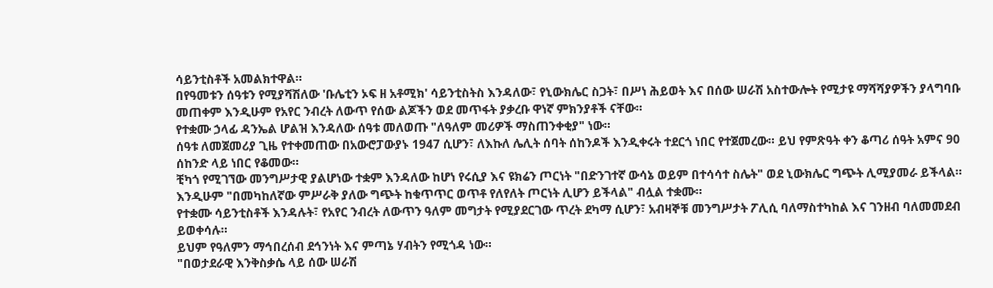ሳይንቲስቶች አመልክተዋል።
በየዓመቱን ሰዓቱን የሚያሻሽለው 'ቡሌቲን ኦፍ ዘ አቶሚክ' ሳይንቲስትስ እንዳለው፣ የኒውክሌር ስጋት፣ በሥነ ሕይወት እና በሰው ሠራሽ አስተውሎት የሚታዩ ማሻሻያዎችን ያላግባቡ መጠቀም እንዲሁም የአየር ንብረት ለውጥ የሰው ልጆችን ወደ መጥፋት ያቃረቡ ዋነኛ ምክንያቶች ናቸው።
የተቋሙ ኃላፊ ዳንኤል ሆልዝ እንዳለው ሰዓቱ መለወጡ "ለዓለም መሪዎች ማስጠንቀቂያ" ነው።
ሰዓቱ ለመጀመሪያ ጊዜ የተቀመጠው በአውሮፓውያኑ 1947 ሲሆን፣ ለእኩለ ሌሊት ሰባት ሰከንዶች እንዲቀሩት ተደርጎ ነበር የተጀመረው። ይህ የምጽዓት ቀን ቆጣሪ ሰዓት አምና 90 ሰከንድ ላይ ነበር የቆመው።
ቺካጎ የሚገኘው መንግሥታዊ ያልሆነው ተቋም እንዳለው ከሆነ የሩሲያ እና ዩክሬን ጦርነት "በድንገተኛ ውሳኔ ወይም በተሳሳተ ስሌት" ወደ ኒውክሌር ግጭት ሊሚያመራ ይችላል።
እንዲሁም "በመካከለኛው ምሥራቅ ያለው ግጭት ከቁጥጥር ወጥቶ የለየለት ጦርነት ሊሆን ይችላል" ብሏል ተቋሙ።
የተቋሙ ሳይንቲስቶች እንዳሉት፣ የአየር ንብረት ለውጥን ዓለም መግታት የሚያደርገው ጥረት ደካማ ሲሆን፣ አብዛኞቹ መንግሥታት ፖሊሲ ባለማስተካከል እና ገንዘብ ባለመመደብ ይወቀሳሉ።
ይህም የዓለምን ማኅበረሰብ ደኅንነት እና ምጣኔ ሃብትን የሚጎዳ ነው።
"በወታደራዊ እንቅስቃሴ ላይ ሰው ሠራሽ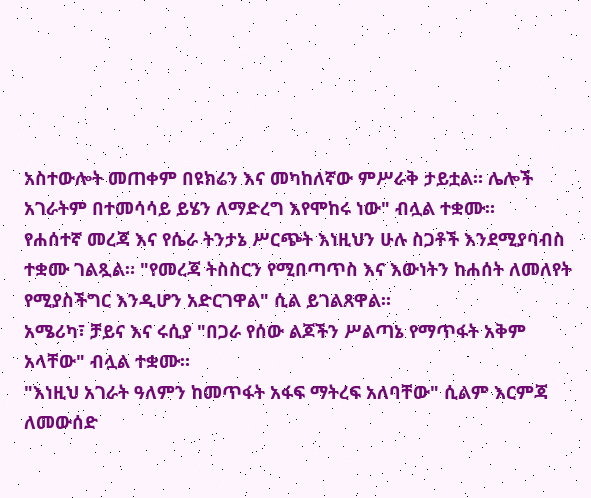አስተውሎት መጠቀም በዩክሬን እና መካከለኛው ምሥራቅ ታይቷል። ሌሎች አገራትም በተመሳሳይ ይሄን ለማድረግ እየሞከሩ ነው" ብሏል ተቋሙ።
የሐሰተኛ መረጃ እና የሴራ ትንታኔ ሥርጭት እነዚህን ሁሉ ስጋቶች እንደሚያባብስ ተቋሙ ገልጿል። "የመረጃ ትስስርን የሚበጣጥስ እና እውነትን ከሐሰት ለመለየት የሚያስችግር እንዲሆን አድርገዋል" ሲል ይገልጸዋል።
አሜሪካ፣ ቻይና እና ሩሲያ "በጋራ የሰው ልጆችን ሥልጣኔ የማጥፋት አቅም አላቸው" ብሏል ተቋሙ።
"እነዚህ አገራት ዓለምን ከመጥፋት አፋፍ ማትረፍ አለባቸው" ሲልም እርምጃ ለመውሰድ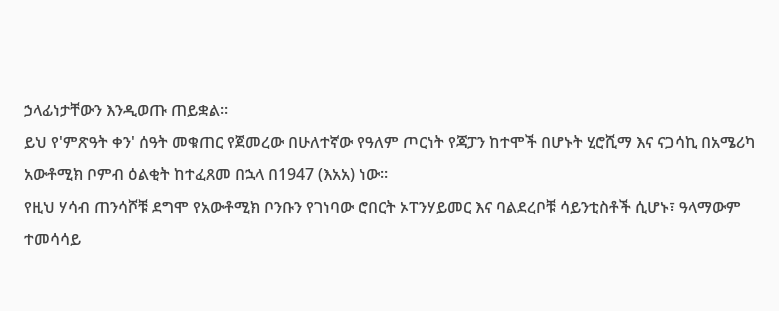ኃላፊነታቸውን እንዲወጡ ጠይቋል።
ይህ የ'ምጽዓት ቀን' ሰዓት መቁጠር የጀመረው በሁለተኛው የዓለም ጦርነት የጃፓን ከተሞች በሆኑት ሂሮሺማ እና ናጋሳኪ በአሜሪካ አውቶሚክ ቦምብ ዕልቂት ከተፈጸመ በኋላ በ1947 (እአአ) ነው።
የዚህ ሃሳብ ጠንሳሾቹ ደግሞ የአውቶሚክ ቦንቡን የገነባው ሮበርት ኦፐንሃይመር እና ባልደረቦቹ ሳይንቲስቶች ሲሆኑ፣ ዓላማውም ተመሳሳይ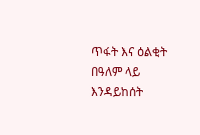ጥፋት እና ዕልቂት በዓለም ላይ እንዳይከሰት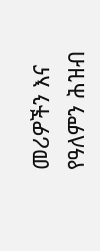መሪዎችን እና የዓለምን ሕዝብ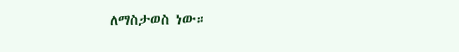ለማስታወስ ነው።